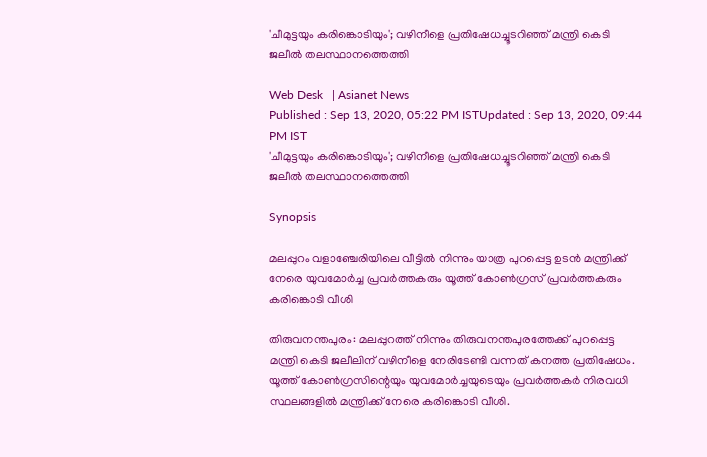'ചീമുട്ടയും കരിങ്കൊടിയും'; വഴിനീളെ പ്രതിഷേധച്ചൂടറിഞ്ഞ് മന്ത്രി കെടി ജലീൽ തലസ്ഥാനത്തെത്തി

Web Desk   | Asianet News
Published : Sep 13, 2020, 05:22 PM ISTUpdated : Sep 13, 2020, 09:44 PM IST
'ചീമുട്ടയും കരിങ്കൊടിയും'; വഴിനീളെ പ്രതിഷേധച്ചൂടറിഞ്ഞ് മന്ത്രി കെടി ജലീൽ തലസ്ഥാനത്തെത്തി

Synopsis

മലപ്പുറം വളാഞ്ചേരിയിലെ വീട്ടിൽ നിന്നും യാത്ര പുറപ്പെട്ട ഉടൻ മന്ത്രിക്ക് നേരെ യുവമോർച്ച പ്രവർത്തകരും യൂത്ത് കോൺഗ്രസ് പ്രവർത്തകരും കരിങ്കൊടി വീശി

തിരുവനന്തപുരം: മലപ്പുറത്ത് നിന്നും തിരുവനന്തപുരത്തേക്ക് പുറപ്പെട്ട മന്ത്രി കെടി ജലീലിന് വഴിനീളെ നേരിടേണ്ടി വന്നത് കനത്ത പ്രതിഷേധം. യൂത്ത് കോൺഗ്രസിന്റെയും യുവമോർച്ചയുടെയും പ്രവർത്തകർ നിരവധി സ്ഥലങ്ങളിൽ മന്ത്രിക്ക് നേരെ കരിങ്കൊടി വീശി.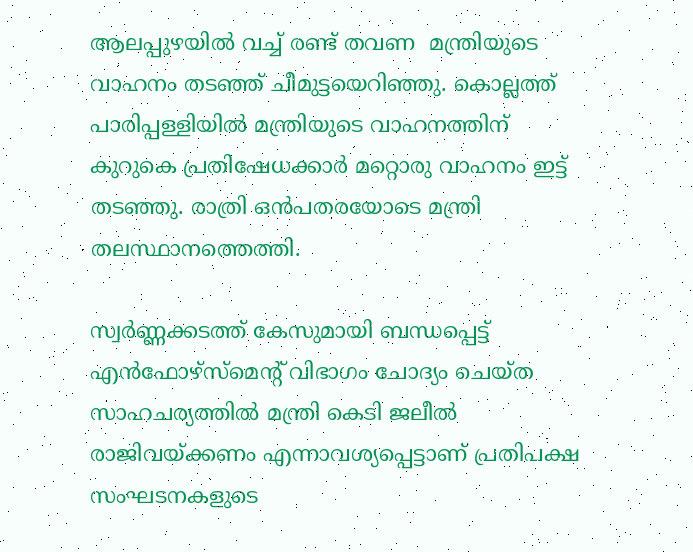ആലപ്പുഴയിൽ വച്ച് രണ്ട് തവണ  മന്ത്രിയുടെ വാഹനം തടഞ്ഞ് ചീമുട്ടയെറിഞ്ഞു. കൊല്ലത്ത് പാരിപ്പള്ളിയിൽ മന്ത്രിയുടെ വാഹനത്തിന് കുറുകെ പ്രതിഷേധക്കാർ മറ്റൊരു വാഹനം ഇട്ട് തടഞ്ഞു. രാത്രി ഒൻപതരയോടെ മന്ത്രി തലസ്ഥാനത്തെത്തി.

സ്വർണ്ണക്കടത്ത് കേസുമായി ബന്ധപ്പെട്ട് എൻഫോഴ്സ്മെന്റ് വിഭാഗം ചോദ്യം ചെയ്ത സാഹചര്യത്തിൽ മന്ത്രി കെടി ജലീൽ രാജിവയ്ക്കണം എന്നാവശ്യപ്പെട്ടാണ് പ്രതിപക്ഷ സംഘടനകളുടെ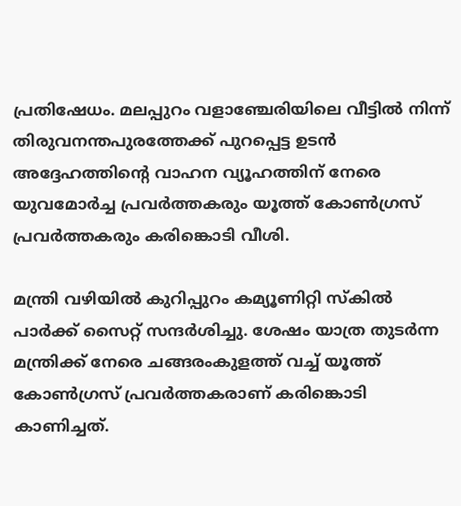പ്രതിഷേധം. മലപ്പുറം വളാഞ്ചേരിയിലെ വീട്ടിൽ നിന്ന് തിരുവനന്തപുരത്തേക്ക് പുറപ്പെട്ട ഉടൻ അദ്ദേഹത്തിന്റെ വാഹന വ്യൂഹത്തിന് നേരെ യുവമോർച്ച പ്രവർത്തകരും യൂത്ത് കോൺഗ്രസ് പ്രവർത്തകരും കരിങ്കൊടി വീശി.

മന്ത്രി വഴിയിൽ കുറിപ്പുറം കമ്യൂണിറ്റി സ്കിൽ പാർക്ക് സൈറ്റ് സന്ദർശിച്ചു. ശേഷം യാത്ര തുടർന്ന മന്ത്രിക്ക് നേരെ ചങ്ങരംകുളത്ത് വച്ച് യൂത്ത് കോൺഗ്രസ് പ്രവർത്തകരാണ് കരിങ്കൊടി കാണിച്ചത്.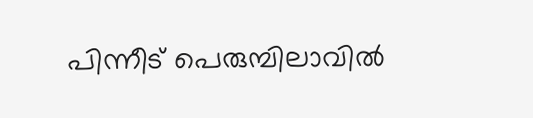പിന്നീട് പെരുമ്പിലാവിൽ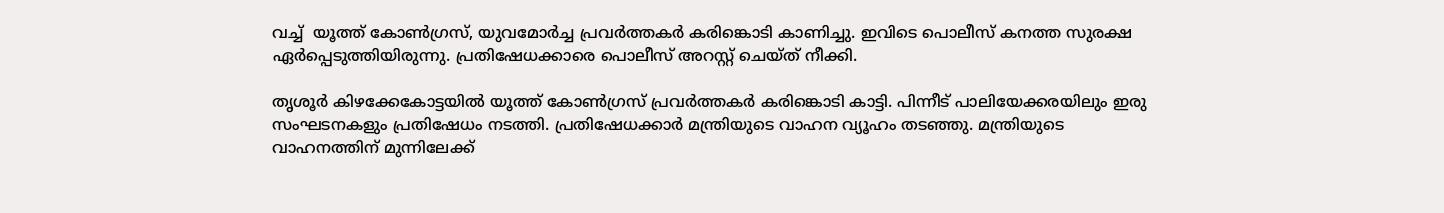വച്ച്  യൂത്ത് കോൺഗ്രസ്, യുവമോർച്ച പ്രവർത്തകർ കരിങ്കൊടി കാണിച്ചു. ഇവിടെ പൊലീസ് കനത്ത സുരക്ഷ ഏർപ്പെടുത്തിയിരുന്നു. പ്രതിഷേധക്കാരെ പൊലീസ് അറസ്റ്റ് ചെയ്ത് നീക്കി.

തൃശൂർ കിഴക്കേകോട്ടയിൽ യൂത്ത് കോൺഗ്രസ് പ്രവർത്തകർ കരിങ്കൊടി കാട്ടി. പിന്നീട് പാലിയേക്കരയിലും ഇരു സംഘടനകളും പ്രതിഷേധം നടത്തി. പ്രതിഷേധക്കാർ മന്ത്രിയുടെ വാഹന വ്യൂഹം തടഞ്ഞു. മന്ത്രിയുടെ വാഹനത്തിന് മുന്നിലേക്ക്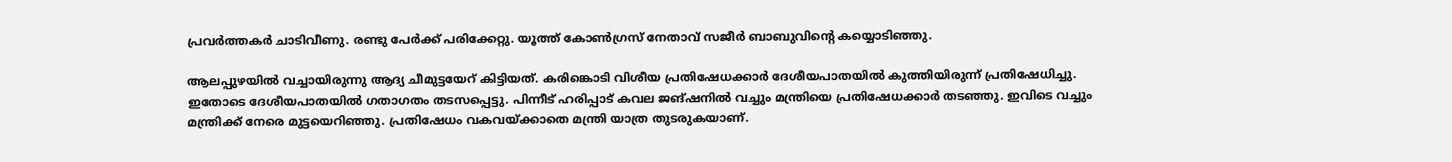പ്രവർത്തകർ ചാടിവീണു. രണ്ടു പേർക്ക് പരിക്കേറ്റു. യൂത്ത് കോൺഗ്രസ് നേതാവ് സജീർ ബാബുവിന്റെ കയ്യൊടിഞ്ഞു.

ആലപ്പുഴയിൽ വച്ചായിരുന്നു ആദ്യ ചീമുട്ടയേറ് കിട്ടിയത്. കരിങ്കൊടി വിശീയ പ്രതിഷേധക്കാർ ദേശീയപാതയിൽ കുത്തിയിരുന്ന് പ്രതിഷേധിച്ചു. ഇതോടെ ദേശീയപാതയിൽ ഗതാഗതം തടസപ്പെട്ടു. പിന്നീട് ഹരിപ്പാട് കവല ജങ്ഷനിൽ വച്ചും മന്ത്രിയെ പ്രതിഷേധക്കാർ തടഞ്ഞു. ഇവിടെ വച്ചും മന്ത്രിക്ക് നേരെ മുട്ടയെറിഞ്ഞു. പ്രതിഷേധം വകവയ്ക്കാതെ മന്ത്രി യാത്ര തുടരുകയാണ്.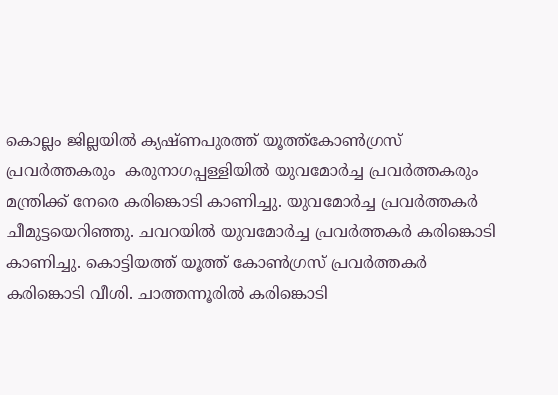കൊല്ലം ജില്ലയിൽ ക്യഷ്ണപുരത്ത് യൂത്ത്കോൺഗ്രസ് പ്രവർത്തകരും  കരുനാഗപ്പള്ളിയിൽ യുവമോർച്ച പ്രവർത്തകരും മന്ത്രിക്ക് നേരെ കരിങ്കൊടി കാണിച്ചു. യുവമോർച്ച പ്രവർത്തകർ ചീമുട്ടയെറിഞ്ഞു. ചവറയിൽ യുവമോർച്ച പ്രവർത്തകർ കരിങ്കൊടി കാണിച്ചു. കൊട്ടിയത്ത് യൂത്ത് കോൺഗ്രസ് പ്രവർത്തകർ കരിങ്കൊടി വീശി. ചാത്തന്നൂരിൽ കരിങ്കൊടി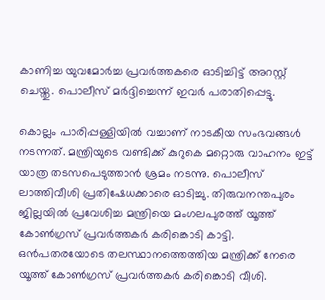കാണിച്ച യുവമോർച്ച പ്രവർത്തകരെ ഓടിച്ചിട്ട് അറസ്റ്റ് ചെയ്തു. പൊലീസ് മർദ്ദിച്ചെന്ന് ഇവർ പരാതിപ്പെട്ടു.

കൊല്ലം പാരിപ്പള്ളിയിൽ വച്ചാണ് നാടകീയ സംഭവങ്ങൾ നടന്നത്. മന്ത്രിയുടെ വണ്ടിക്ക് കുറുകെ മറ്റൊരു വാഹനം ഇട്ട് യാത്ര തടസപെടുത്താൻ ശ്രമം നടന്നു. പൊലീസ് ലാത്തിവീശി പ്രതിഷേധക്കാരെ ഓടിച്ചു. തിരുവനന്തപുരം ജില്ലയിൽ പ്രവേശിച്ച മന്ത്രിയെ മംഗലപുരത്ത് യൂത്ത് കോൺഗ്രസ് പ്രവർത്തകർ കരിങ്കൊടി കാട്ടി. ഒൻപതരയോടെ തലസ്ഥാനത്തെത്തിയ മന്ത്രിക്ക് നേരെ യൂത്ത് കോൺഗ്രസ് പ്രവർത്തകർ കരിങ്കൊടി വീശി.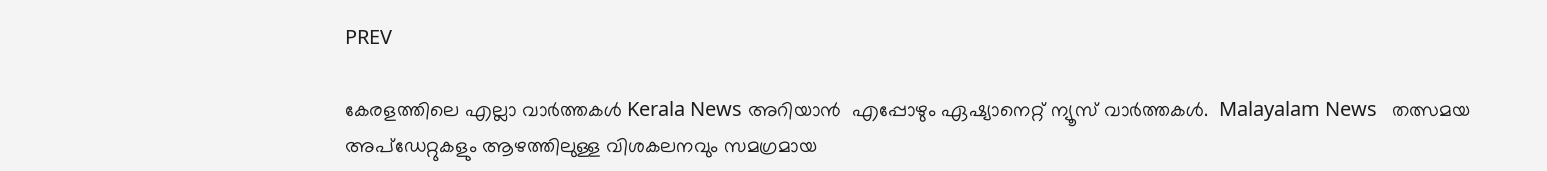PREV

കേരളത്തിലെ എല്ലാ വാർത്തകൾ Kerala News അറിയാൻ  എപ്പോഴും ഏഷ്യാനെറ്റ് ന്യൂസ് വാർത്തകൾ.  Malayalam News   തത്സമയ അപ്‌ഡേറ്റുകളും ആഴത്തിലുള്ള വിശകലനവും സമഗ്രമായ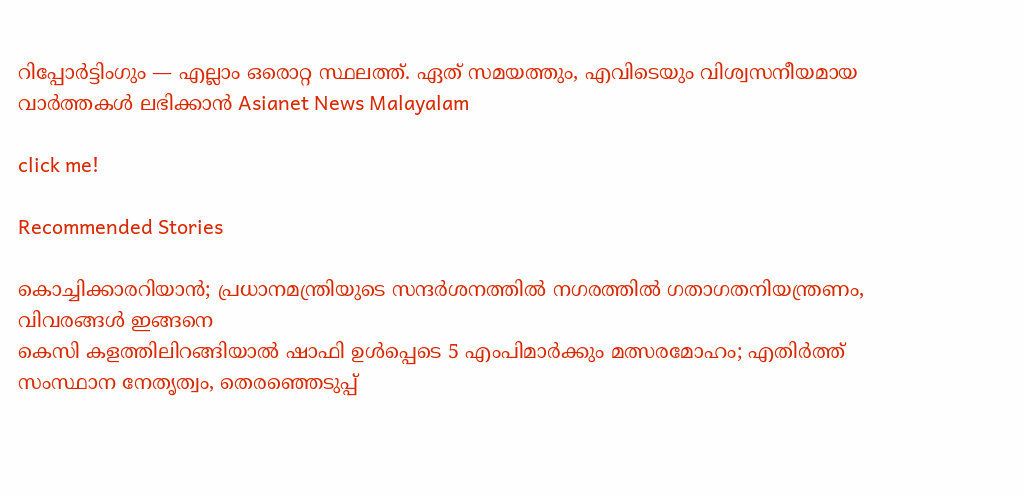റിപ്പോർട്ടിംഗും — എല്ലാം ഒരൊറ്റ സ്ഥലത്ത്. ഏത് സമയത്തും, എവിടെയും വിശ്വസനീയമായ വാർത്തകൾ ലഭിക്കാൻ Asianet News Malayalam

click me!

Recommended Stories

കൊച്ചിക്കാരറിയാൻ; പ്രധാനമന്ത്രിയുടെ സന്ദർശനത്തിൽ നഗരത്തിൽ ഗതാഗതനിയന്ത്രണം, വിവരങ്ങൾ ഇങ്ങനെ
കെസി കളത്തിലിറങ്ങിയാൽ ഷാഫി ഉൾപ്പെടെ 5 എംപിമാർക്കും മത്സരമോഹം; എതിർത്ത് സംസ്ഥാന നേതൃത്വം, തെരഞ്ഞെടുപ്പ്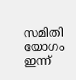സമിതി യോഗം ഇന്ന്